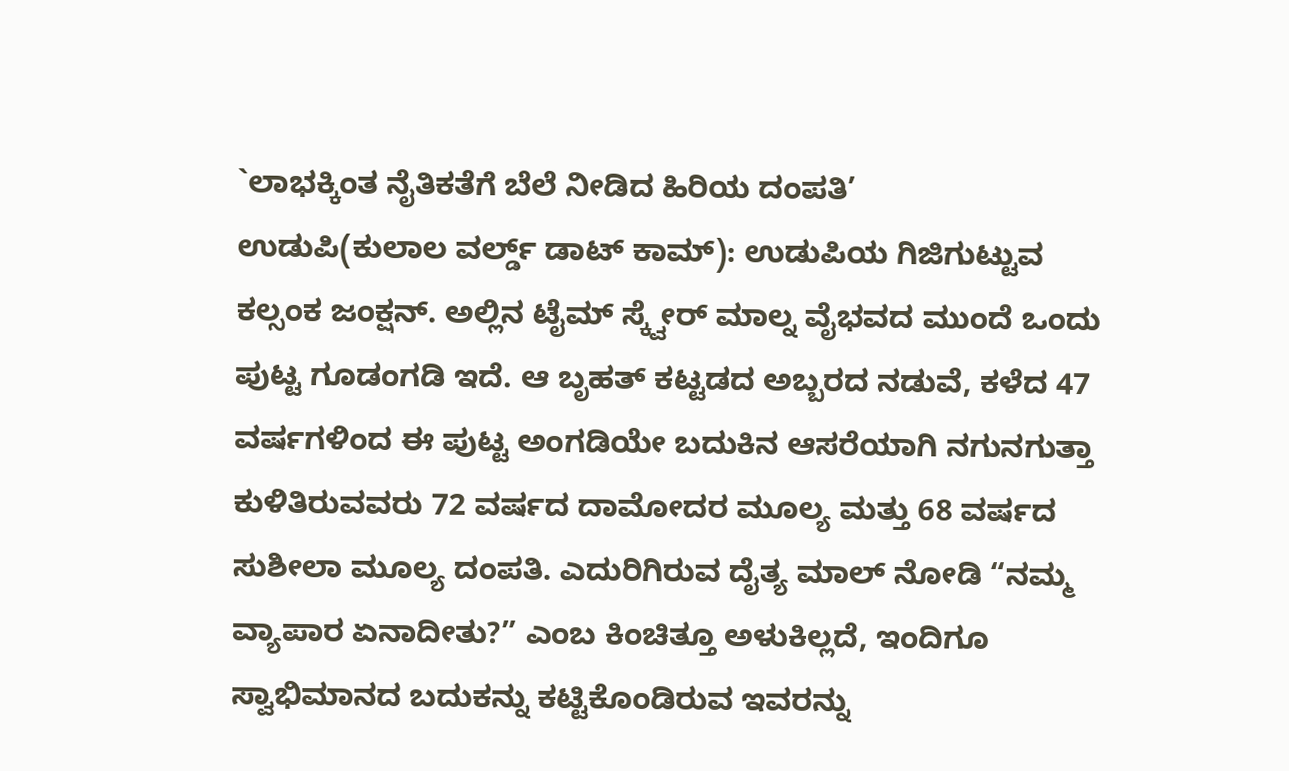`ಲಾಭಕ್ಕಿಂತ ನೈತಿಕತೆಗೆ ಬೆಲೆ ನೀಡಿದ ಹಿರಿಯ ದಂಪತಿ’
ಉಡುಪಿ(ಕುಲಾಲ ವರ್ಲ್ಡ್ ಡಾಟ್ ಕಾಮ್): ಉಡುಪಿಯ ಗಿಜಿಗುಟ್ಟುವ ಕಲ್ಸಂಕ ಜಂಕ್ಷನ್. ಅಲ್ಲಿನ ಟೈಮ್ ಸ್ಕ್ವೇರ್ ಮಾಲ್ನ ವೈಭವದ ಮುಂದೆ ಒಂದು ಪುಟ್ಟ ಗೂಡಂಗಡಿ ಇದೆ. ಆ ಬೃಹತ್ ಕಟ್ಟಡದ ಅಬ್ಬರದ ನಡುವೆ, ಕಳೆದ 47 ವರ್ಷಗಳಿಂದ ಈ ಪುಟ್ಟ ಅಂಗಡಿಯೇ ಬದುಕಿನ ಆಸರೆಯಾಗಿ ನಗುನಗುತ್ತಾ ಕುಳಿತಿರುವವರು 72 ವರ್ಷದ ದಾಮೋದರ ಮೂಲ್ಯ ಮತ್ತು 68 ವರ್ಷದ ಸುಶೀಲಾ ಮೂಲ್ಯ ದಂಪತಿ. ಎದುರಿಗಿರುವ ದೈತ್ಯ ಮಾಲ್ ನೋಡಿ “ನಮ್ಮ ವ್ಯಾಪಾರ ಏನಾದೀತು?” ಎಂಬ ಕಿಂಚಿತ್ತೂ ಅಳುಕಿಲ್ಲದೆ, ಇಂದಿಗೂ ಸ್ವಾಭಿಮಾನದ ಬದುಕನ್ನು ಕಟ್ಟಿಕೊಂಡಿರುವ ಇವರನ್ನು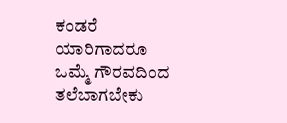ಕಂಡರೆ ಯಾರಿಗಾದರೂ ಒಮ್ಮೆ ಗೌರವದಿಂದ ತಲೆಬಾಗಬೇಕು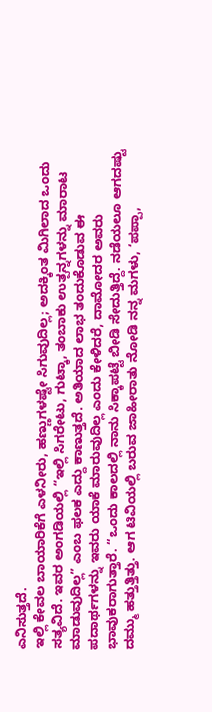ಎನಿಸುತ್ತದೆ.
ಇಲ್ಲಿ ಕೇವಲ ಬಾಯಾರಿಕೆಗೆ ಎಳನೀರು, ಹಣ್ಣುಗಳಷ್ಟೇ ಸಿಗುವುದಿಲ್ಲ; ಅದಕ್ಕಿಂತ ಮಿಗಿಲಾದ ಒಂದು ಸತ್ಯವಿದೆ. ಇವರ ಅಂಗಡಿಯಲ್ಲಿ “ಇಲ್ಲಿ ಸಿಗರೇಟು, ಗುಟ್ಕಾ, ತಂಬಾಕು ಉತ್ಪನ್ನಗಳನ್ನು ಮಾರಾಟ ಮಾಡುವುದಿಲ್ಲ” ಎಂಬ ಫಲಕ ಎದ್ದು ಕಾಣುತ್ತದೆ. ಅತಿಯಾದ ಲಾಭ ತಂದುಕೊಡುವ ಈ ಪದಾರ್ಥಗಳನ್ನು ಇವರು ಯಾಕೆ ಮಾರುವುದಿಲ್ಲ ಎಂದು ಕೇಳಿದರೆ, ದಾಮೋದರ ಅವರು ಭಾವುಕರಾಗುತ್ತಾರೆ. “ಒಂದು ಕಾಲದಲ್ಲಿ ನಾನು ಸಿಕ್ಕಾಪಟ್ಟೆ ಬೀಡಿ ಸೇದುತ್ತಿದ್ದೆ. ನಡೆಯಲೂ ಆಗದಷ್ಟು ದಮ್ಮು ಹತ್ತುತ್ತಿತ್ತು. ಆಗ ಟಿವಿಯಲ್ಲಿ ಬರುವ ಜಾಹೀರಾತು ನೋಡಿ ನನ್ನ ಮಗಳು, ‘ಪಪ್ಪಾ,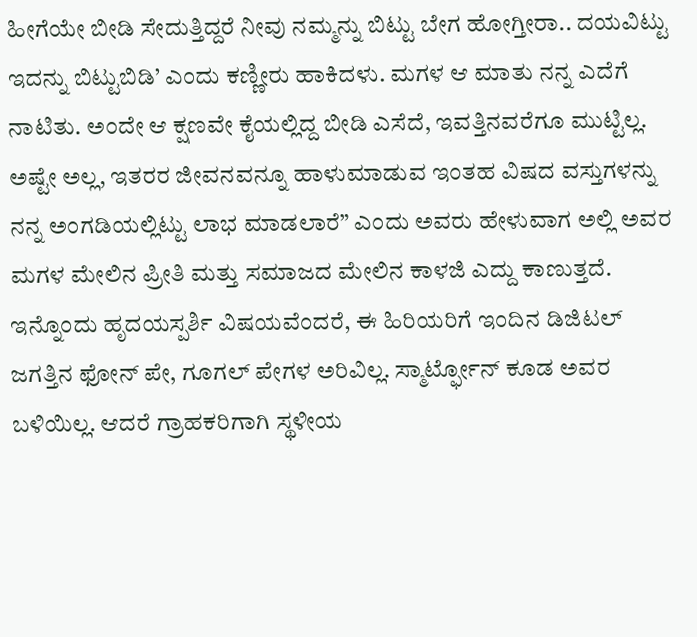ಹೀಗೆಯೇ ಬೀಡಿ ಸೇದುತ್ತಿದ್ದರೆ ನೀವು ನಮ್ಮನ್ನು ಬಿಟ್ಟು ಬೇಗ ಹೋಗ್ತೀರಾ.. ದಯವಿಟ್ಟು ಇದನ್ನು ಬಿಟ್ಟುಬಿಡಿ’ ಎಂದು ಕಣ್ಣೀರು ಹಾಕಿದಳು. ಮಗಳ ಆ ಮಾತು ನನ್ನ ಎದೆಗೆ ನಾಟಿತು. ಅಂದೇ ಆ ಕ್ಷಣವೇ ಕೈಯಲ್ಲಿದ್ದ ಬೀಡಿ ಎಸೆದೆ, ಇವತ್ತಿನವರೆಗೂ ಮುಟ್ಟಿಲ್ಲ. ಅಷ್ಟೇ ಅಲ್ಲ, ಇತರರ ಜೀವನವನ್ನೂ ಹಾಳುಮಾಡುವ ಇಂತಹ ವಿಷದ ವಸ್ತುಗಳನ್ನು ನನ್ನ ಅಂಗಡಿಯಲ್ಲಿಟ್ಟು ಲಾಭ ಮಾಡಲಾರೆ” ಎಂದು ಅವರು ಹೇಳುವಾಗ ಅಲ್ಲಿ ಅವರ ಮಗಳ ಮೇಲಿನ ಪ್ರೀತಿ ಮತ್ತು ಸಮಾಜದ ಮೇಲಿನ ಕಾಳಜಿ ಎದ್ದು ಕಾಣುತ್ತದೆ.
ಇನ್ನೊಂದು ಹೃದಯಸ್ಪರ್ಶಿ ವಿಷಯವೆಂದರೆ, ಈ ಹಿರಿಯರಿಗೆ ಇಂದಿನ ಡಿಜಿಟಲ್ ಜಗತ್ತಿನ ಫೋನ್ ಪೇ, ಗೂಗಲ್ ಪೇಗಳ ಅರಿವಿಲ್ಲ. ಸ್ಮಾರ್ಟ್ಫೋನ್ ಕೂಡ ಅವರ ಬಳಿಯಿಲ್ಲ. ಆದರೆ ಗ್ರಾಹಕರಿಗಾಗಿ ಸ್ಥಳೀಯ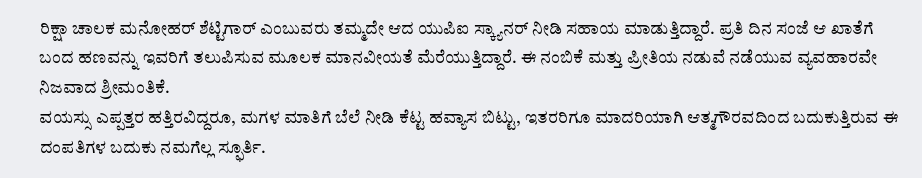ರಿಕ್ಷಾ ಚಾಲಕ ಮನೋಹರ್ ಶೆಟ್ಟಿಗಾರ್ ಎಂಬುವರು ತಮ್ಮದೇ ಆದ ಯುಪಿಐ ಸ್ಕ್ಯಾನರ್ ನೀಡಿ ಸಹಾಯ ಮಾಡುತ್ತಿದ್ದಾರೆ. ಪ್ರತಿ ದಿನ ಸಂಜೆ ಆ ಖಾತೆಗೆ ಬಂದ ಹಣವನ್ನು ಇವರಿಗೆ ತಲುಪಿಸುವ ಮೂಲಕ ಮಾನವೀಯತೆ ಮೆರೆಯುತ್ತಿದ್ದಾರೆ. ಈ ನಂಬಿಕೆ ಮತ್ತು ಪ್ರೀತಿಯ ನಡುವೆ ನಡೆಯುವ ವ್ಯವಹಾರವೇ ನಿಜವಾದ ಶ್ರೀಮಂತಿಕೆ.
ವಯಸ್ಸು ಎಪ್ಪತ್ತರ ಹತ್ತಿರವಿದ್ದರೂ, ಮಗಳ ಮಾತಿಗೆ ಬೆಲೆ ನೀಡಿ ಕೆಟ್ಟ ಹವ್ಯಾಸ ಬಿಟ್ಟು, ಇತರರಿಗೂ ಮಾದರಿಯಾಗಿ ಆತ್ಮಗೌರವದಿಂದ ಬದುಕುತ್ತಿರುವ ಈ ದಂಪತಿಗಳ ಬದುಕು ನಮಗೆಲ್ಲ ಸ್ಫೂರ್ತಿ.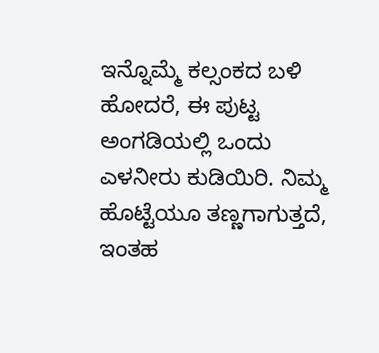ಇನ್ನೊಮ್ಮೆ ಕಲ್ಸಂಕದ ಬಳಿ ಹೋದರೆ, ಈ ಪುಟ್ಟ ಅಂಗಡಿಯಲ್ಲಿ ಒಂದು ಎಳನೀರು ಕುಡಿಯಿರಿ. ನಿಮ್ಮ ಹೊಟ್ಟೆಯೂ ತಣ್ಣಗಾಗುತ್ತದೆ, ಇಂತಹ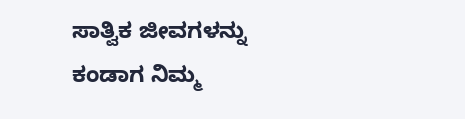ಸಾತ್ವಿಕ ಜೀವಗಳನ್ನು ಕಂಡಾಗ ನಿಮ್ಮ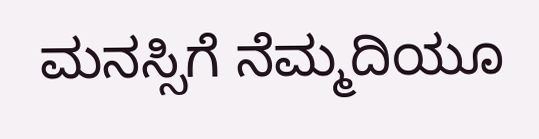ಮನಸ್ಸಿಗೆ ನೆಮ್ಮದಿಯೂ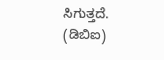ಸಿಗುತ್ತದೆ.
(ಡಿಬಿಐ)